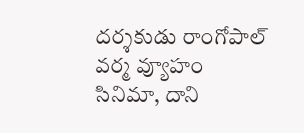దర్శకుడు రాంగోపాల్ వర్మ వ్యూహం సినిమా, దాని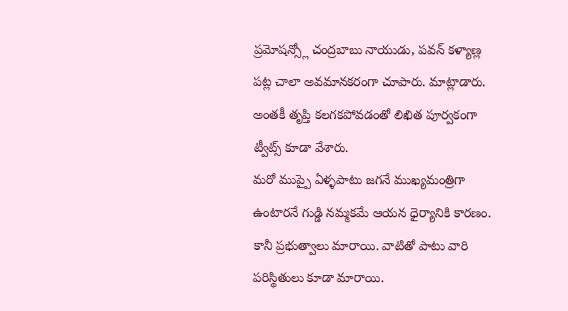ప్రమోషన్స్లో చంద్రబాబు నాయుడు, పవన్ కళ్యాణ్ల పట్ల చాలా అవమానకరంగా చూపారు. మాట్లాడారు. అంతకీ తృప్తి కలగకపోవడంతో లిఖిత పూర్వకంగా ట్వీట్స్ కూడా వేశారు.
మరో ముప్పై ఏళ్ళపాటు జగనే ముఖ్యమంత్రిగా ఉంటారనే గుడ్డి నమ్మకమే ఆయన ధైర్యానికి కారణం. కానీ ప్రభుత్వాలు మారాయి. వాటితో పాటు వారి పరిస్థితులు కూడా మారాయి.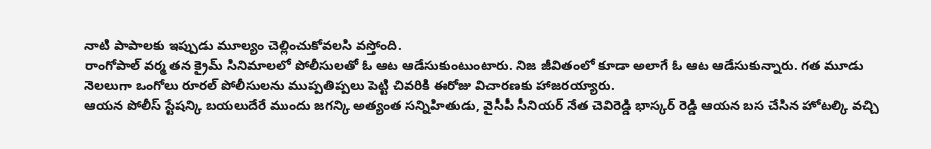నాటి పాపాలకు ఇప్పుడు మూల్యం చెల్లించుకోవలసి వస్తోంది.
రాంగోపాల్ వర్మ తన క్రైమ్ సినిమాలలో పోలీసులతో ఓ ఆట ఆడేసుకుంటుంటారు. నిజ జీవితంలో కూడా అలాగే ఓ ఆట ఆడేసుకున్నారు. గత మూడు నెలలుగా ఒంగోలు రూరల్ పోలీసులను ముప్పతిప్పలు పెట్టి చివరికి ఈరోజు విచారణకు హాజరయ్యారు.
ఆయన పోలీస్ స్టేషన్కి బయలుదేరే ముందు జగన్కి అత్యంత సన్నిహితుడు, వైసీపీ సీనియర్ నేత చెవిరెడ్డి భాస్కర్ రెడ్డి ఆయన బస చేసిన హోటల్కి వచ్చి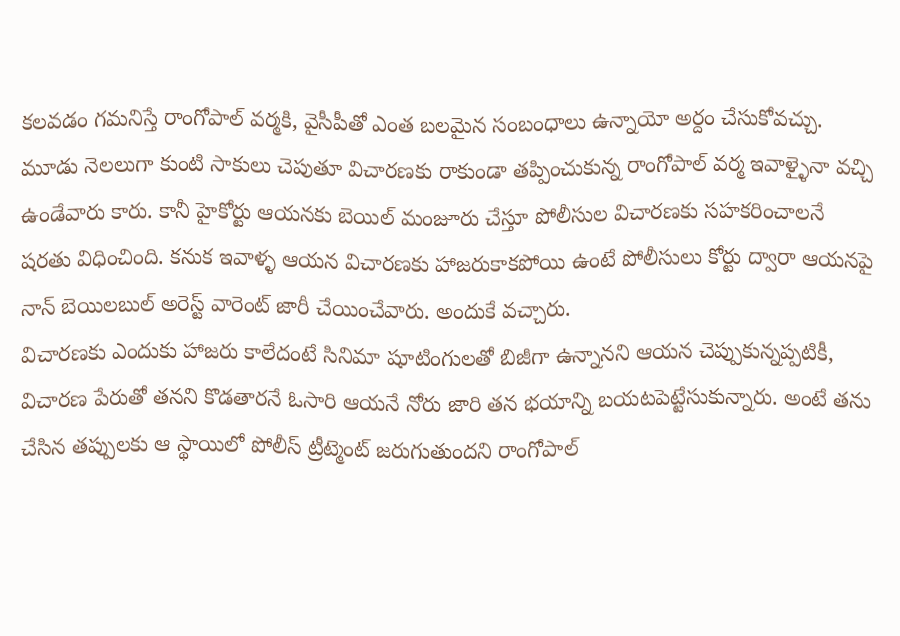కలవడం గమనిస్తే రాంగోపాల్ వర్మకి, వైసీపీతో ఎంత బలమైన సంబంధాలు ఉన్నాయో అర్దం చేసుకోవచ్చు.
మూడు నెలలుగా కుంటి సాకులు చెపుతూ విచారణకు రాకుండా తప్పించుకున్న రాంగోపాల్ వర్మ ఇవాళ్ళైనా వచ్చి ఉండేవారు కారు. కానీ హైకోర్టు ఆయనకు బెయిల్ మంజూరు చేస్తూ పోలీసుల విచారణకు సహకరించాలనే షరతు విధించింది. కనుక ఇవాళ్ళ ఆయన విచారణకు హాజరుకాకపోయి ఉంటే పోలీసులు కోర్టు ద్వారా ఆయనపై నాన్ బెయిలబుల్ అరెస్ట్ వారెంట్ జారీ చేయించేవారు. అందుకే వచ్చారు.
విచారణకు ఎందుకు హాజరు కాలేదంటే సినిమా షూటింగులతో బిజీగా ఉన్నానని ఆయన చెప్పుకున్నప్పటికీ, విచారణ పేరుతో తనని కొడతారనే ఓసారి ఆయనే నోరు జారి తన భయాన్ని బయటపెట్టేసుకున్నారు. అంటే తను చేసిన తప్పులకు ఆ స్థాయిలో పోలీస్ ట్రీట్మెంట్ జరుగుతుందని రాంగోపాల్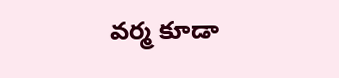వర్మ కూడా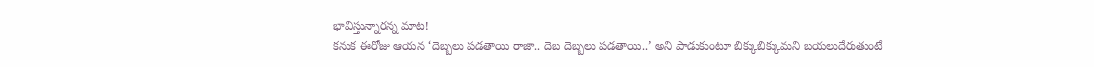భావిస్తున్నారన్న మాట!
కనుక ఈరోజు ఆయన ‘దెబ్బలు పడతాయి రాజా.. దెబ దెబ్బలు పడతాయి..’ అని పాడుకుంటూ బిక్కుబిక్కుమని బయలుదేరుతుంటే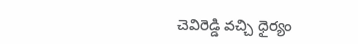చెవిరెడ్డి వచ్చి ధైర్యం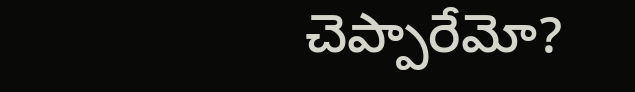చెప్పారేమో?